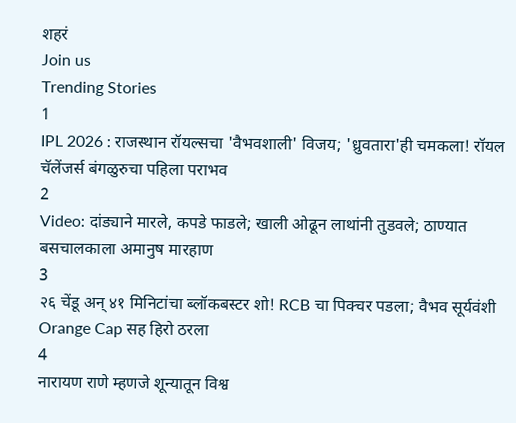शहरं
Join us
Trending Stories
1
IPL 2026 : राजस्थान रॉयल्सचा 'वैभवशाली' विजय; 'ध्रुवतारा'ही चमकला! रॉयल चॅलेंजर्स बंगळुरुचा पहिला पराभव
2
Video: दांड्याने मारले, कपडे फाडले; खाली ओढून लाथांनी तुडवले; ठाण्यात बसचालकाला अमानुष मारहाण
3
२६ चेंडू अन् ४१ मिनिटांचा ब्लॉकबस्टर शो! RCB चा पिक्चर पडला; वैभव सूर्यवंशी Orange Cap सह हिरो ठरला
4
नारायण राणे म्हणजे शून्यातून विश्व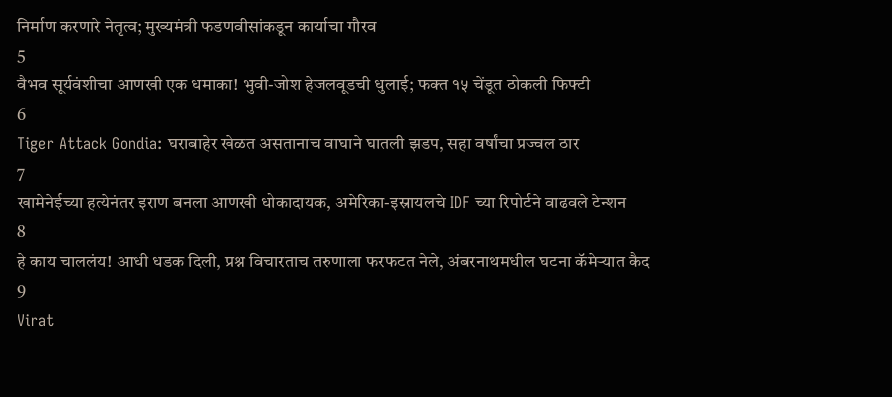निर्माण करणारे नेतृत्व; मुख्यमंत्री फडणवीसांकडून कार्याचा गौरव
5
वैभव सूर्यवंशीचा आणखी एक धमाका! भुवी-जोश हेजलवूडची धुलाई; फक्त १५ चेंडूत ठोकली फिफ्टी
6
Tiger Attack Gondia: घराबाहेर खेळत असतानाच वाघाने घातली झडप, सहा वर्षांचा प्रज्वल ठार
7
खामेनेईच्या हत्येनंतर इराण बनला आणखी धोकादायक, अमेरिका-इस्रायलचे IDF च्या रिपोर्टने वाढवले टेन्शन
8
हे काय चाललंय! आधी धडक दिली, प्रश्न विचारताच तरुणाला फरफटत नेले, अंबरनाथमधील घटना कॅमेऱ्यात कैद
9
Virat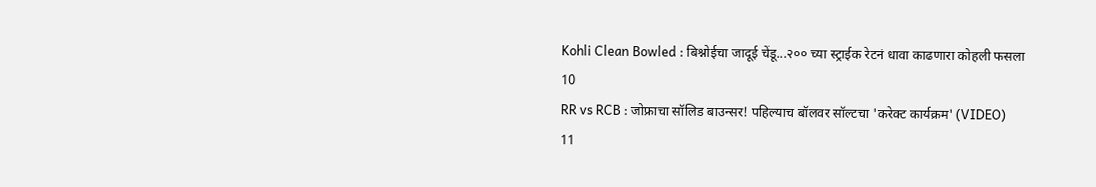Kohli Clean Bowled : बिश्नोईचा जादूई चेंडू...२०० च्या स्ट्राईक रेटनं धावा काढणारा कोहली फसला
10
RR vs RCB : जोफ्राचा सॉलिड बाउन्सर! पहिल्याच बॉलवर सॉल्टचा 'करेक्ट कार्यक्रम' (VIDEO)
11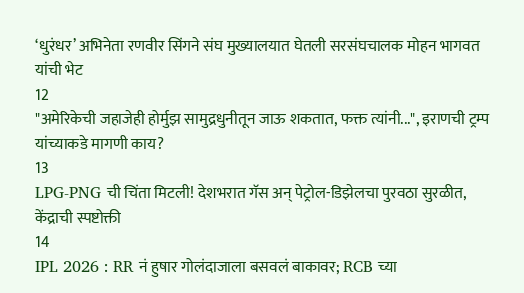‘धुरंधर’ अभिनेता रणवीर सिंगने संघ मुख्यालयात घेतली सरसंघचालक मोहन भागवत यांची भेट
12
"अमेरिकेची जहाजेही होर्मुझ सामुद्रधुनीतून जाऊ शकतात, फक्त त्यांनी...", इराणची ट्रम्प यांच्याकडे मागणी काय?
13
LPG-PNG ची चिंता मिटली! देशभरात गॅस अन् पेट्रोल-डिझेलचा पुरवठा सुरळीत, केंद्राची स्पष्टोक्ती
14
IPL 2026 : RR नं हुषार गोलंदाजाला बसवलं बाकावर; RCB च्या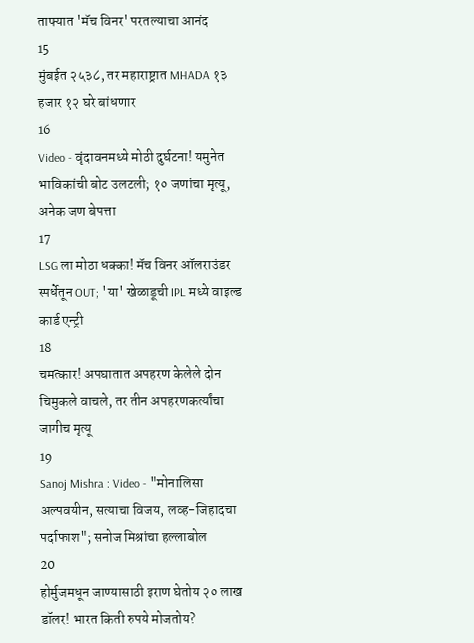ताफ्यात 'मॅच विनर' परतल्याचा आनंद
15
मुंबईत २५३८, तर महाराष्ट्रात MHADA १३ हजार १२ घरे बांधणार
16
Video - वृंदावनमध्ये मोठी दुर्घटना! यमुनेत भाविकांची बोट उलटली; १० जणांचा मृत्यू, अनेक जण बेपत्ता
17
LSG ला मोठा धक्का! मॅच विनर ऑलराउंडर स्पर्धेतून OUT; 'या' खेळाडूची IPL मध्ये वाइल्ड कार्ड एन्ट्री
18
चमत्कार! अपघातात अपहरण केलेले दोन चिमुकले वाचले, तर तीन अपहरणकर्त्यांचा जागीच मृत्यू
19
Sanoj Mishra : Video - "मोनालिसा अल्पवयीन, सत्याचा विजय, लव्ह-जिहादचा पर्दाफाश"; सनोज मिश्रांचा हल्लाबोल
20
होर्मुजमधून जाण्यासाठी इराण घेतोय २० लाख डॉलर! भारत किती रुपये मोजतोय?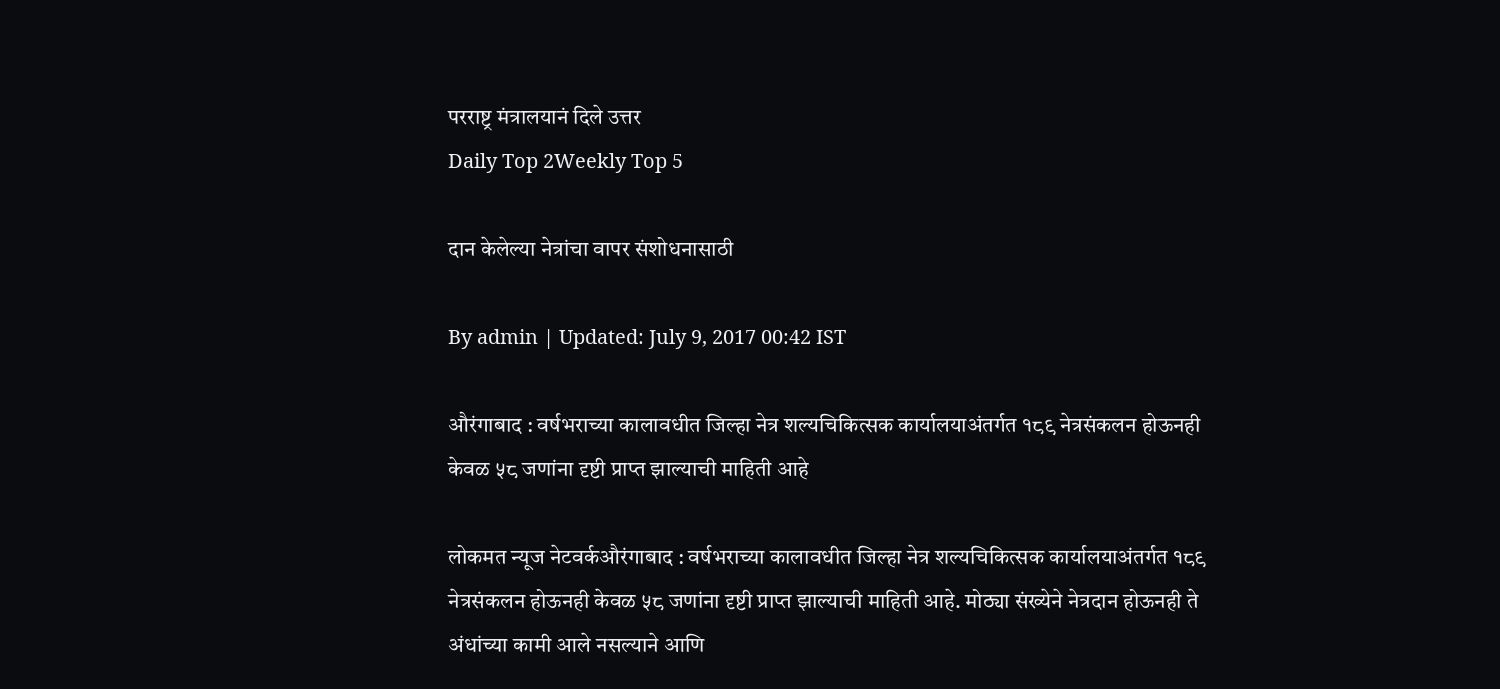परराष्ट्र मंत्रालयानं दिले उत्तर
Daily Top 2Weekly Top 5

दान केलेल्या नेत्रांचा वापर संशोधनासाठी

By admin | Updated: July 9, 2017 00:42 IST

औरंगाबाद : वर्षभराच्या कालावधीत जिल्हा नेत्र शल्यचिकित्सक कार्यालयाअंतर्गत १८९ नेत्रसंकलन होऊनही केवळ ५८ जणांना दृष्टी प्राप्त झाल्याची माहिती आहे

लोकमत न्यूज नेटवर्कऔरंगाबाद : वर्षभराच्या कालावधीत जिल्हा नेत्र शल्यचिकित्सक कार्यालयाअंतर्गत १८९ नेत्रसंकलन होऊनही केवळ ५८ जणांना दृष्टी प्राप्त झाल्याची माहिती आहे. मोठ्या संख्येने नेत्रदान होऊनही ते अंधांच्या कामी आले नसल्याने आणि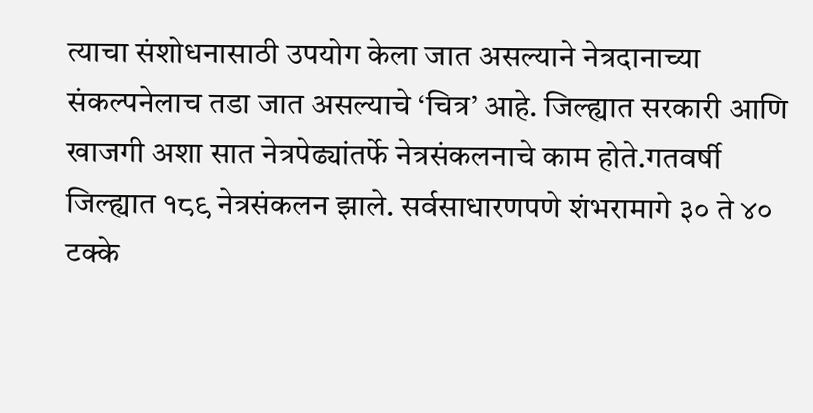त्याचा संशोधनासाठी उपयोग केला जात असल्याने नेत्रदानाच्या संकल्पनेलाच तडा जात असल्याचे ‘चित्र’ आहे. जिल्ह्यात सरकारी आणि खाजगी अशा सात नेत्रपेढ्यांतर्फे नेत्रसंकलनाचे काम होते.गतवर्षी जिल्ह्यात १८९ नेत्रसंकलन झाले. सर्वसाधारणपणे शंभरामागे ३० ते ४० टक्के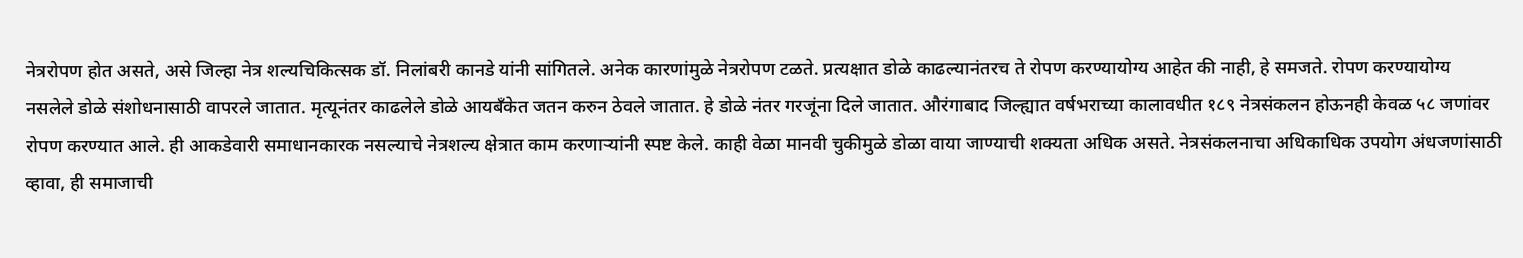नेत्ररोपण होत असते, असे जिल्हा नेत्र शल्यचिकित्सक डॉ. निलांबरी कानडे यांनी सांगितले. अनेक कारणांमुळे नेत्ररोपण टळते. प्रत्यक्षात डोळे काढल्यानंतरच ते रोपण करण्यायोग्य आहेत की नाही, हे समजते. रोपण करण्यायोग्य नसलेले डोळे संशोधनासाठी वापरले जातात. मृत्यूनंतर काढलेले डोळे आयबँकेत जतन करुन ठेवले जातात. हे डोळे नंतर गरजूंना दिले जातात. औरंगाबाद जिल्ह्यात वर्षभराच्या कालावधीत १८९ नेत्रसंकलन होऊनही केवळ ५८ जणांवर रोपण करण्यात आले. ही आकडेवारी समाधानकारक नसल्याचे नेत्रशल्य क्षेत्रात काम करणाऱ्यांनी स्पष्ट केले. काही वेळा मानवी चुकीमुळे डोळा वाया जाण्याची शक्यता अधिक असते. नेत्रसंकलनाचा अधिकाधिक उपयोग अंधजणांसाठी व्हावा, ही समाजाची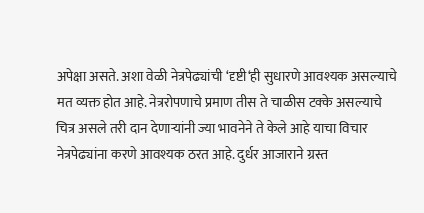अपेक्षा असते. अशा वेळी नेत्रपेढ्यांची ‘दृष्टी‘ही सुधारणे आवश्यक असल्याचे मत व्यक्त होत आहे. नेत्ररोपणाचे प्रमाण तीस ते चाळीस टक्के असल्याचे चित्र असले तरी दान देणाऱ्यांनी ज्या भावनेने ते केले आहे याचा विचार नेत्रपेढ्यांना करणे आवश्यक ठरत आहे. दुर्धर आजाराने ग्रस्त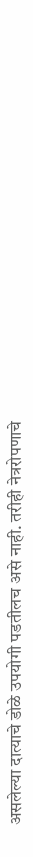असलेल्या दात्याचे डोळे उपयोगी पडतीलच असे नाही. तरीही नेत्ररोपणाचे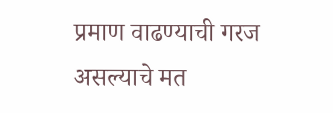प्रमाण वाढण्याची गरज असल्याचे मत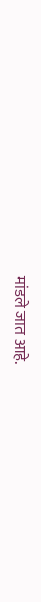मांडले जात आहे.